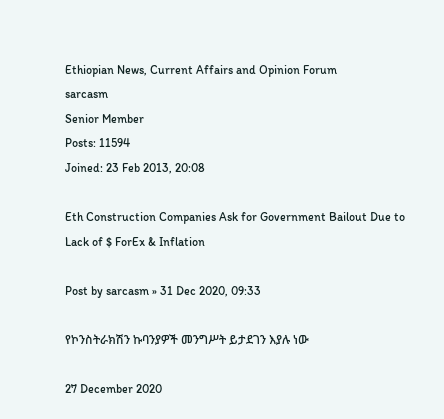Ethiopian News, Current Affairs and Opinion Forum
sarcasm
Senior Member
Posts: 11594
Joined: 23 Feb 2013, 20:08

Eth Construction Companies Ask for Government Bailout Due to Lack of $ ForEx & Inflation

Post by sarcasm » 31 Dec 2020, 09:33

የኮንስትራክሽን ኩባንያዎች መንግሥት ይታደገን እያሉ ነው

27 December 2020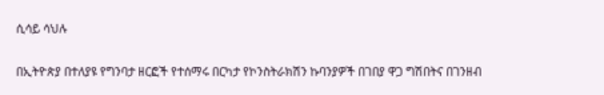ሲሳይ ሳህሉ

በኢትዮጵያ በተለያዩ የግንባታ ዘርፎች የተሰማሩ በርካታ የኮንስትራክሽን ኩባንያዎች በገበያ ዋጋ ግሽበትና በገንዘብ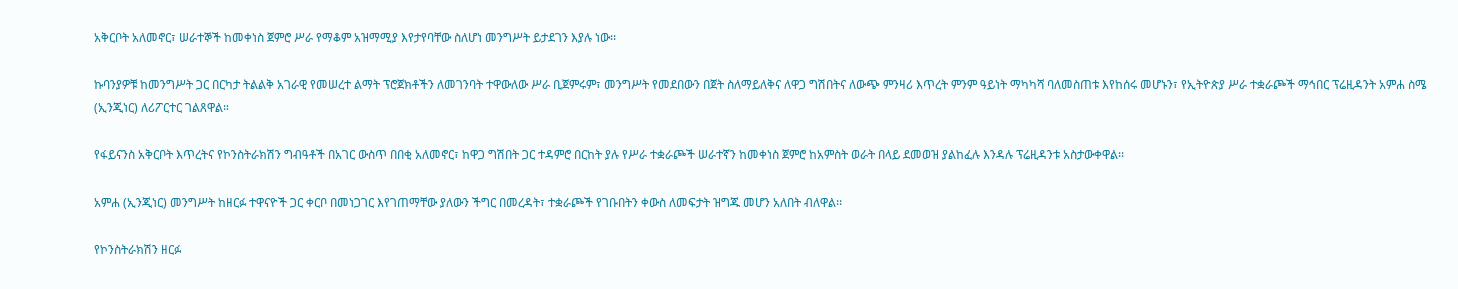አቅርቦት አለመኖር፣ ሠራተኞች ከመቀነስ ጀምሮ ሥራ የማቆም አዝማሚያ እየታየባቸው ስለሆነ መንግሥት ይታደገን እያሉ ነው፡፡

ኩባንያዎቹ ከመንግሥት ጋር በርካታ ትልልቅ አገራዊ የመሠረተ ልማት ፕሮጀክቶችን ለመገንባት ተዋውለው ሥራ ቢጀምሩም፣ መንግሥት የመደበውን በጀት ስለማይለቅና ለዋጋ ግሽበትና ለውጭ ምንዛሪ እጥረት ምንም ዓይነት ማካካሻ ባለመስጠቱ እየከሰሩ መሆኑን፣ የኢትዮጵያ ሥራ ተቋራጮች ማኅበር ፕሬዚዳንት አምሐ ስሜ (ኢንጂነር) ለሪፖርተር ገልጸዋል።

የፋይናንስ አቅርቦት እጥረትና የኮንስትራክሽን ግብዓቶች በአገር ውስጥ በበቂ አለመኖር፣ ከዋጋ ግሽበት ጋር ተዳምሮ በርከት ያሉ የሥራ ተቋራጮች ሠራተኛን ከመቀነስ ጀምሮ ከአምስት ወራት በላይ ደመወዝ ያልከፈሉ እንዳሉ ፕሬዚዳንቱ አስታውቀዋል፡፡

አምሐ (ኢንጂነር) መንግሥት ከዘርፉ ተዋናዮች ጋር ቀርቦ በመነጋገር እየገጠማቸው ያለውን ችግር በመረዳት፣ ተቋራጮች የገቡበትን ቀውስ ለመፍታት ዝግጁ መሆን አለበት ብለዋል፡፡

የኮንስትራክሽን ዘርፉ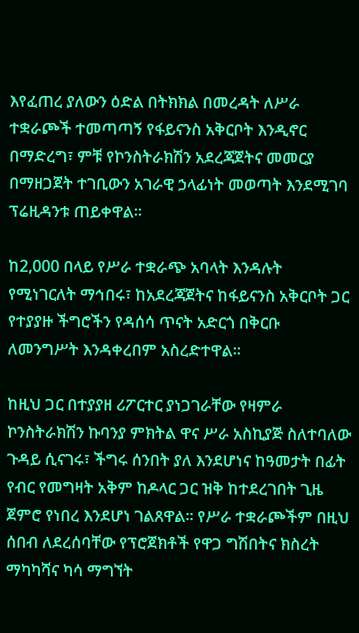እየፈጠረ ያለውን ዕድል በትክክል በመረዳት ለሥራ ተቋራጮች ተመጣጣኝ የፋይናንስ አቅርቦት እንዲኖር በማድረግ፣ ምቹ የኮንስትራክሽን አደረጃጀትና መመርያ በማዘጋጀት ተገቢውን አገራዊ ኃላፊነት መወጣት እንደሚገባ ፕሬዚዳንቱ ጠይቀዋል።

ከ2,000 በላይ የሥራ ተቋራጭ አባላት እንዳሉት የሚነገርለት ማኅበሩ፣ ከአደረጃጀትና ከፋይናንስ አቅርቦት ጋር የተያያዙ ችግሮችን የዳሰሳ ጥናት አድርጎ በቅርቡ ለመንግሥት እንዳቀረበም አስረድተዋል፡፡

ከዚህ ጋር በተያያዘ ሪፖርተር ያነጋገራቸው የዛምራ ኮንስትራክሽን ኩባንያ ምክትል ዋና ሥራ አስኪያጅ ስለተባለው ጉዳይ ሲናገሩ፣ ችግሩ ሰንበት ያለ እንደሆነና ከዓመታት በፊት የብር የመግዛት አቅም ከዶላር ጋር ዝቅ ከተደረገበት ጊዜ ጀምሮ የነበረ እንደሆነ ገልጸዋል፡፡ የሥራ ተቋራጮችም በዚህ ሰበብ ለደረሰባቸው የፕሮጀክቶች የዋጋ ግሽበትና ክስረት ማካካሻና ካሳ ማግኘት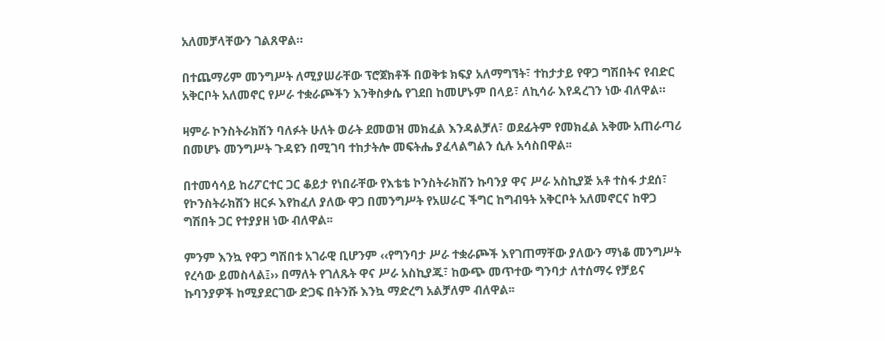አለመቻላቸውን ገልጸዋል።

በተጨማሪም መንግሥት ለሚያሠራቸው ፕሮጀክቶች በወቅቱ ክፍያ አለማግኘት፣ ተከታታይ የዋጋ ግሽበትና የብድር አቅርቦት አለመኖር የሥራ ተቋራጮችን እንቅስቃሴ የገደበ ከመሆኑም በላይ፣ ለኪሳራ እየዳረገን ነው ብለዋል።

ዛምራ ኮንስትራክሽን ባለፉት ሁለት ወራት ደመወዝ መክፈል እንዳልቻለ፣ ወደፊትም የመክፈል አቅሙ አጠራጣሪ በመሆኑ መንግሥት ጉዳዩን በሚገባ ተከታትሎ መፍትሔ ያፈላልግልን ሲሉ አሳስበዋል፡፡

በተመሳሳይ ከሪፖርተር ጋር ቆይታ የነበራቸው የእቴቴ ኮንስትራክሽን ኩባንያ ዋና ሥራ አስኪያጅ አቶ ተስፋ ታደሰ፣ የኮንስትራክሽን ዘርፉ እየከፈለ ያለው ዋጋ በመንግሥት የአሠራር ችግር ከግብዓት አቅርቦት አለመኖርና ከዋጋ ግሽበት ጋር የተያያዘ ነው ብለዋል፡፡

ምንም እንኳ የዋጋ ግሽበቱ አገራዊ ቢሆንም ‹‹የግንባታ ሥራ ተቋራጮች እየገጠማቸው ያለውን ማነቆ መንግሥት የረሳው ይመስላል፤›› በማለት የገለጹት ዋና ሥራ አስኪያጁ፣ ከውጭ መጥተው ግንባታ ለተሰማሩ የቻይና ኩባንያዎች ከሚያደርገው ድጋፍ በትንሹ እንኳ ማድረግ አልቻለም ብለዋል፡፡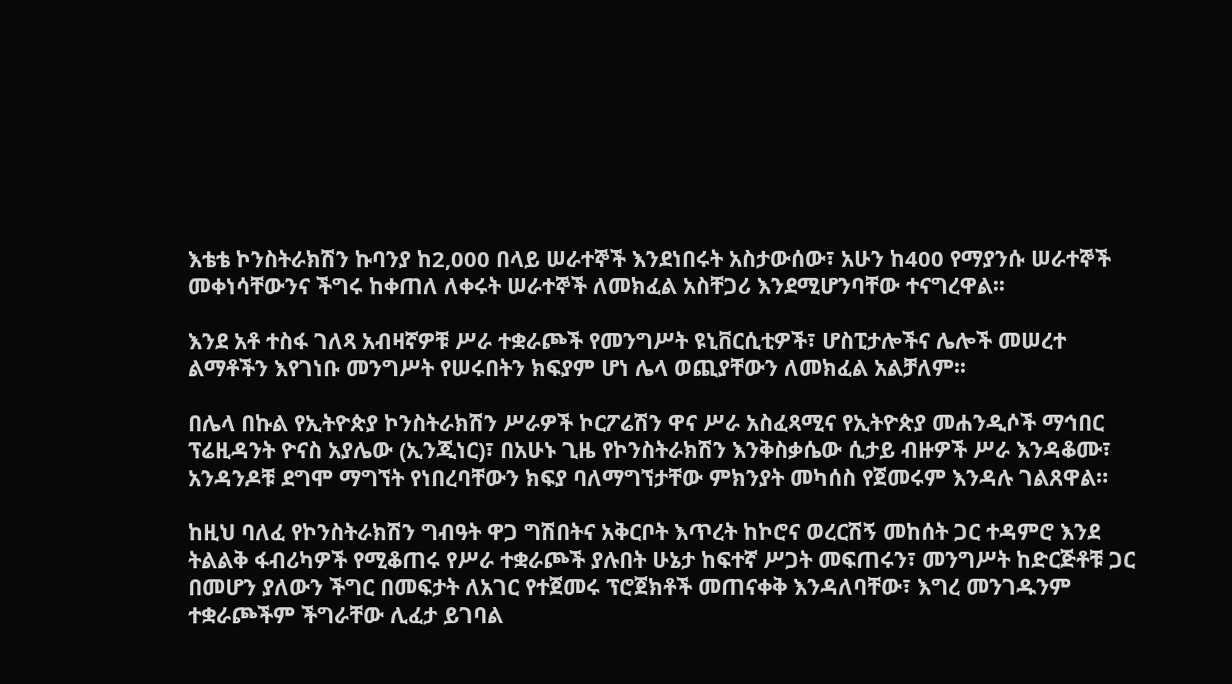እቴቴ ኮንስትራክሽን ኩባንያ ከ2,000 በላይ ሠራተኞች እንደነበሩት አስታውሰው፣ አሁን ከ400 የማያንሱ ሠራተኞች መቀነሳቸውንና ችግሩ ከቀጠለ ለቀሩት ሠራተኞች ለመክፈል አስቸጋሪ እንደሚሆንባቸው ተናግረዋል፡፡

እንደ አቶ ተስፋ ገለጻ አብዛኛዎቹ ሥራ ተቋራጮች የመንግሥት ዩኒቨርሲቲዎች፣ ሆስፒታሎችና ሌሎች መሠረተ ልማቶችን እየገነቡ መንግሥት የሠሩበትን ክፍያም ሆነ ሌላ ወጪያቸውን ለመክፈል አልቻለም፡፡

በሌላ በኩል የኢትዮጵያ ኮንስትራክሽን ሥራዎች ኮርፖሬሽን ዋና ሥራ አስፈጻሚና የኢትዮጵያ መሐንዲሶች ማኅበር ፕሬዚዳንት ዮናስ አያሌው (ኢንጂነር)፣ በአሁኑ ጊዜ የኮንስትራክሽን እንቅስቃሴው ሲታይ ብዙዎች ሥራ እንዳቆሙ፣ አንዳንዶቹ ደግሞ ማግኘት የነበረባቸውን ክፍያ ባለማግኘታቸው ምክንያት መካሰስ የጀመሩም እንዳሉ ገልጸዋል።

ከዚህ ባለፈ የኮንስትራክሽን ግብዓት ዋጋ ግሽበትና አቅርቦት እጥረት ከኮሮና ወረርሽኝ መከሰት ጋር ተዳምሮ እንደ ትልልቅ ፋብሪካዎች የሚቆጠሩ የሥራ ተቋራጮች ያሉበት ሁኔታ ከፍተኛ ሥጋት መፍጠሩን፣ መንግሥት ከድርጅቶቹ ጋር በመሆን ያለውን ችግር በመፍታት ለአገር የተጀመሩ ፕሮጀክቶች መጠናቀቅ እንዳለባቸው፣ እግረ መንገዱንም ተቋራጮችም ችግራቸው ሊፈታ ይገባል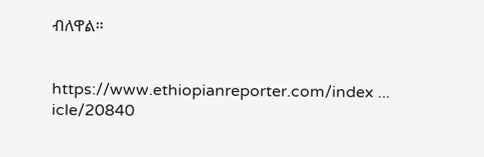ብለዋል።


https://www.ethiopianreporter.com/index ... icle/20840